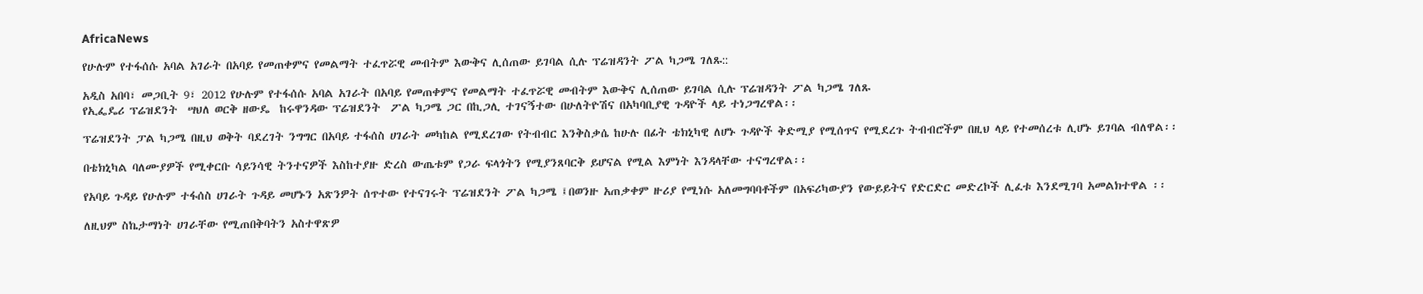AfricaNews

የሁሉም የተፋሰሱ አባል አገራት በአባይ የመጠቀምና የመልማት ተፈጥሯዊ መብትም እውቅና ሊሰጠው ይገባል ሲሉ ፕሬዝዳንት ፖል ካጋሜ ገለጹ::

አዲስ አበባ፣ መጋቢት 9፣ 2012 የሁሉም የተፋሰሱ አባል አገራት በአባይ የመጠቀምና የመልማት ተፈጥሯዊ መብትም እውቅና ሊሰጠው ይገባል ሲሉ ፕሬዝዳንት ፖል ካጋሜ ገለጹ
የኢፌዴሪ ፕሬዝደንት  ሣህለ ወርቅ ዘውዴ  ከሩዋንዳው ፕሬዝደንት  ፖል ካጋሜ ጋር በኪጋሊ ተገናኝተው በሁለትዮሽና በአካባቢያዊ ጉዳዮች ላይ ተነጋግረዋል፡፡

ፕሬዝደንት ፓል ካጋሜ በዚህ ወቅት ባደረገት ንግግር በአባይ ተፋሰስ ሀገራት መካከል የሚደረገው የትብብር እንቅስቃሴ ከሁሉ በፊት ቴክኒካዊ ለሆኑ ጉዳዮች ቅድሚያ የሚሰጥና የሚደረጉ ትብብሮችም በዚህ ላይ የተመሰረቱ ሊሆኑ ይገባል ብለዋል፡፡

በቴክኒካል ባለሙያዎች የሚቀርቡ ሳይንሳዊ ትንተናዎች እስከተያዙ ድረስ ውጤቱም የጋራ ፍላጎትን የሚያንጸባርቅ ይሆናል የሚል እምነት እንዳላቸው ተናግረዋል፡፡

የአባይ ጉዳይ የሁሉም ተፋሰስ ሀገራት ጉዳይ መሆኑን አጽንዎት ሰጥተው የተናገሩት ፕሬዝደንት ፖል ካጋሜ ፤በወንዙ አጠቃቀም ዙሪያ የሚነሱ አለመግባባቶችም በአፍሪካውያን የውይይትና የድርድር መድረኮች ሊፈቱ እንደሚገባ አመልክተዋል ፡፡

ለዚህም ስኬታማነት ሀገራቸው የሚጠበቅባትን አስተዋጽዎ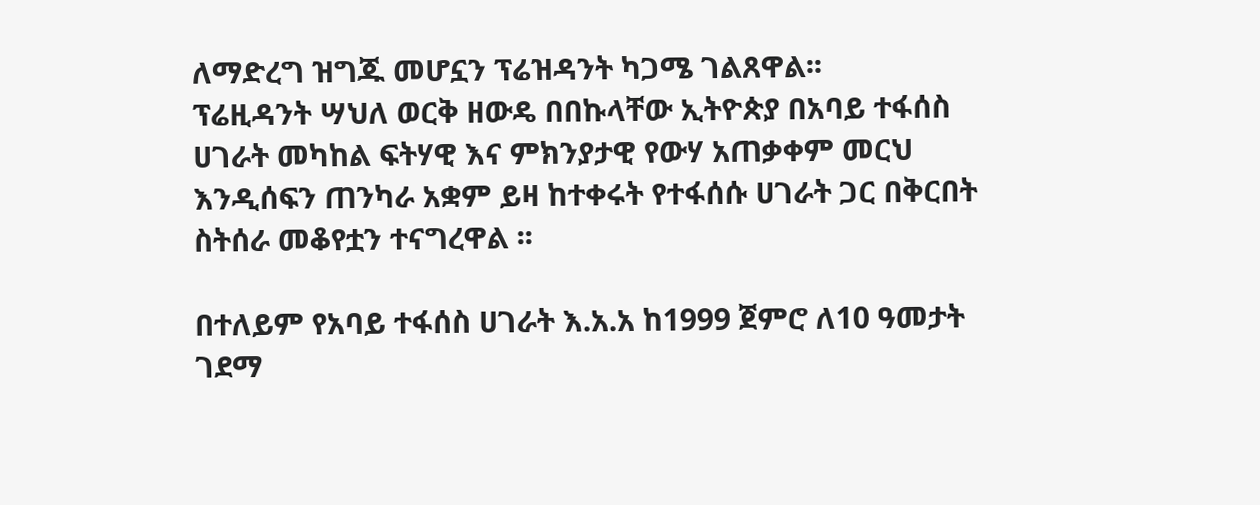ለማድረግ ዝግጁ መሆኗን ፕሬዝዳንት ካጋሜ ገልጸዋል፡፡
ፕሬዚዳንት ሣህለ ወርቅ ዘውዴ በበኩላቸው ኢትዮጵያ በአባይ ተፋሰስ ሀገራት መካከል ፍትሃዊ እና ምክንያታዊ የውሃ አጠቃቀም መርህ እንዲሰፍን ጠንካራ አቋም ይዛ ከተቀሩት የተፋሰሱ ሀገራት ጋር በቅርበት ስትሰራ መቆየቷን ተናግረዋል ፡፡

በተለይም የአባይ ተፋሰስ ሀገራት እ.አ.አ ከ1999 ጀምሮ ለ10 ዓመታት ገደማ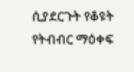ሲያደርጉት የቆዩት የትብብር ማዕቀፍ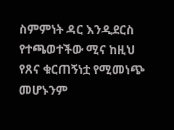ስምምነት ዳር እንዲደርስ የተጫወተችው ሚና ከዚህ የጸና ቁርጠኝነቷ የሚመነጭ መሆኑንም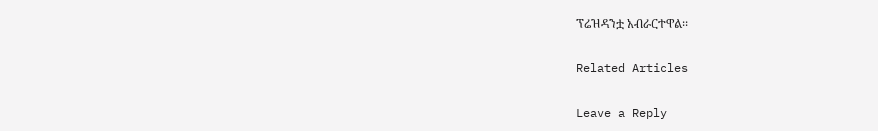ፕሬዝዳንቷ አብራርተዋል፡፡

Related Articles

Leave a Reply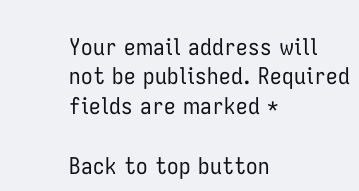Your email address will not be published. Required fields are marked *

Back to top button